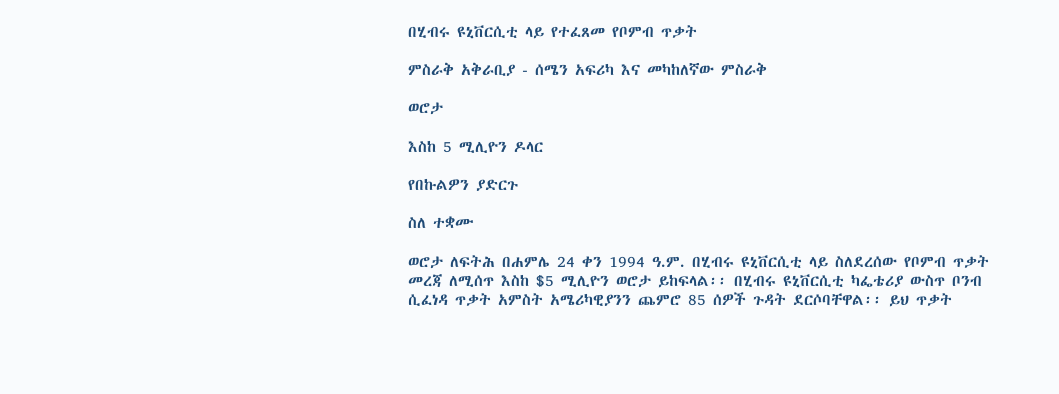በሂብሩ ዩኒቨርሲቲ ላይ የተፈጸመ የቦምብ ጥቃት

ምስራቅ አቅራቢያ - ሰሜን አፍሪካ እና መካከለኛው ምስራቅ

ወሮታ

እስከ 5 ሚሊዮን ዶላር

የበኩልዎን ያድርጉ

ስለ ተቋሙ

ወሮታ ለፍትሕ በሐምሌ 24 ቀን 1994 ዓ.ም. በሂብሩ ዩኒቨርሲቲ ላይ ስለደረሰው የቦምብ ጥቃት መረጃ ለሚሰጥ እስከ $5 ሚሊዮን ወሮታ ይከፍላል፡፡ በሂብሩ ዩኒቨርሲቲ ካፌቴሪያ ውስጥ ቦንብ ሲፈነዳ ጥቃት አምስት አሜሪካዊያንን ጨምሮ 85 ሰዎች ጉዳት ደርሶባቸዋል፡፡ ይህ ጥቃት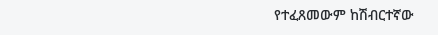የተፈጸመውም ከሽብርተኛው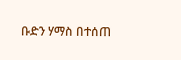ቡድን ሃማስ በተሰጠ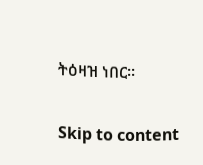ትዕዛዝ ነበር፡፡

Skip to content